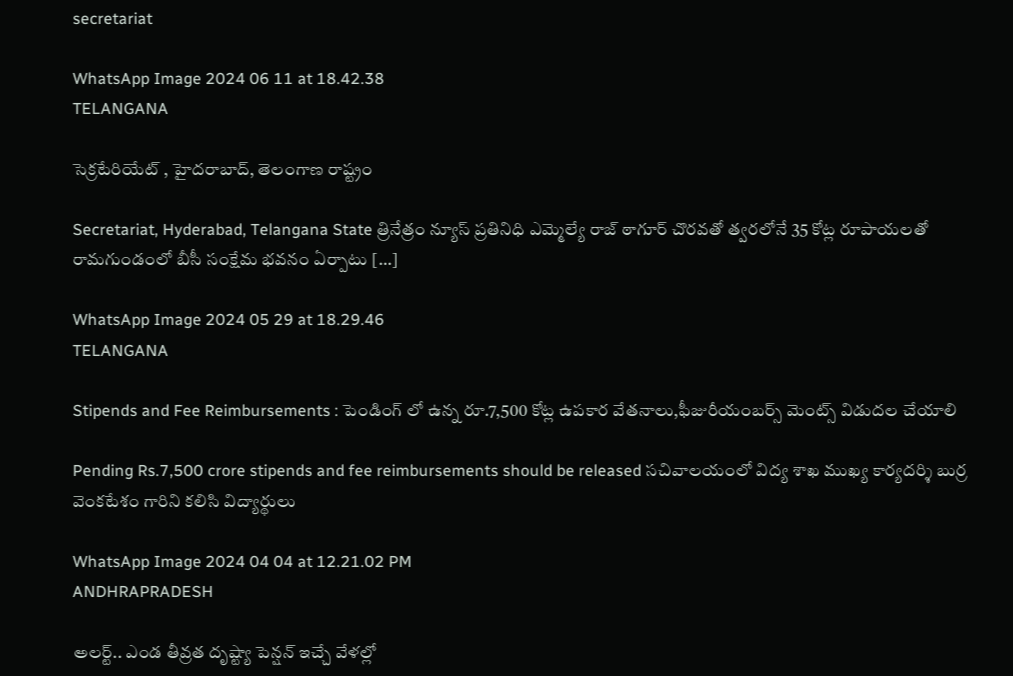secretariat

WhatsApp Image 2024 06 11 at 18.42.38
TELANGANA

సెక్రటేరియేట్ , హైదరాబాద్, తెలంగాణ రాష్ట్రం

Secretariat, Hyderabad, Telangana State త్రినేత్రం న్యూస్ ప్రతినిధి ఎమ్మెల్యే రాజ్ ఠాగూర్ చొరవతో త్వరలోనే 35 కోట్ల రూపాయలతో రామగుండంలో బీసీ సంక్షేమ భవనం ఏర్పాటు […]

WhatsApp Image 2024 05 29 at 18.29.46
TELANGANA

Stipends and Fee Reimbursements : పెండింగ్ లో ఉన్న రూ.7,500 కోట్ల ఉపకార వేతనాలు,ఫీజురీయంబర్స్ మెంట్స్ విడుదల చేయాలి

Pending Rs.7,500 crore stipends and fee reimbursements should be released సచివాలయంలో విద్య శాఖ ముఖ్య కార్యదర్శి బుర్ర వెంకటేశం గారిని కలిసి విద్యార్థులు

WhatsApp Image 2024 04 04 at 12.21.02 PM
ANDHRAPRADESH

అలర్ట్.. ఎండ తీవ్రత దృష్ట్యా పెన్షన్‌ ఇచ్చే వేళల్లో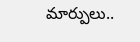మార్పులు..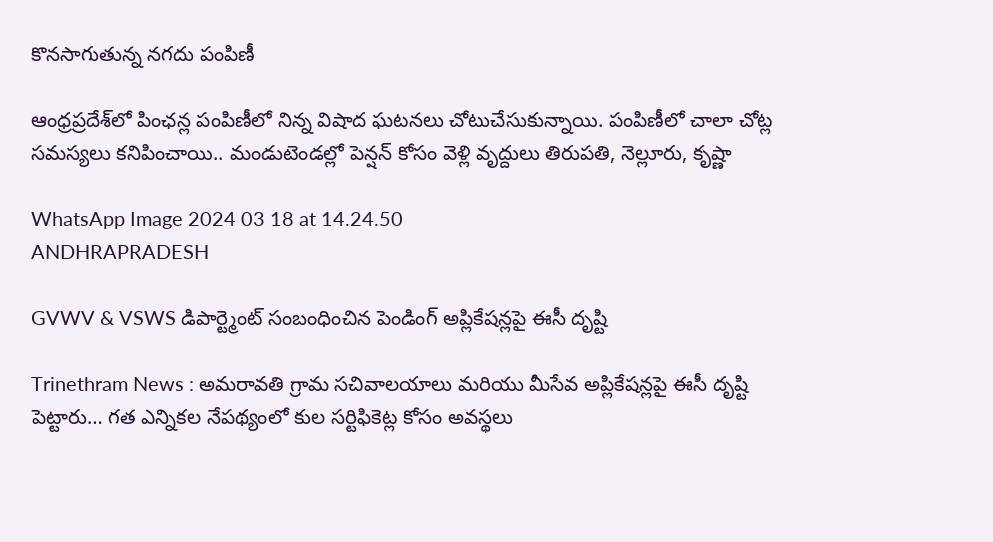కొనసాగుతున్న నగదు పంపిణీ

ఆంధ్రప్రదేశ్‌‌లో పింఛన్ల పంపిణీలో నిన్న విషాద ఘటనలు చోటుచేసుకున్నాయి. పంపిణీలో చాలా చోట్ల సమస్యలు కనిపించాయి.. మండుటెండల్లో పెన్షన్‌ కోసం వెళ్లి వృద్దులు తిరుపతి, నెల్లూరు, కృష్ణా

WhatsApp Image 2024 03 18 at 14.24.50
ANDHRAPRADESH

GVWV & VSWS డిపార్ట్మెంట్ సంబంధించిన పెండింగ్ అప్లికేషన్లపై ఈసీ దృష్టి

Trinethram News : అమరావతి గ్రామ సచివాలయాలు మరియు మీసేవ అప్లికేషన్లపై ఈసీ దృష్టి పెట్టారు… గత ఎన్నికల నేపథ్యంలో కుల సర్టిఫికెట్ల కోసం అవస్థలు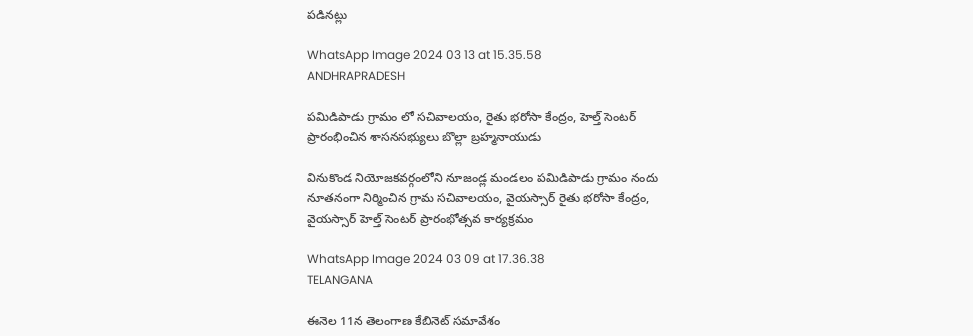పడినట్లు

WhatsApp Image 2024 03 13 at 15.35.58
ANDHRAPRADESH

పమిడిపాడు గ్రామం లో సచివాలయం, రైతు భరోసా కేంద్రం, హెల్త్ సెంటర్ ప్రారంభించిన శాసనసభ్యులు బొల్లా బ్రహ్మనాయుడు

వినుకొండ నియోజకవర్గంలోని నూజండ్ల మండలం పమిడిపాడు గ్రామం నందు నూతనంగా నిర్మించిన గ్రామ సచివాలయం, వైయస్సార్ రైతు భరోసా కేంద్రం, వైయస్సార్ హెల్త్ సెంటర్ ప్రారంభోత్సవ కార్యక్రమం

WhatsApp Image 2024 03 09 at 17.36.38
TELANGANA

ఈనెల 11న తెలంగాణ కేబినెట్ సమావేశం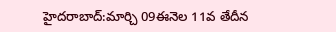హైద‌రాబాద్:మార్చి 09ఈనెల 11వ తేదీన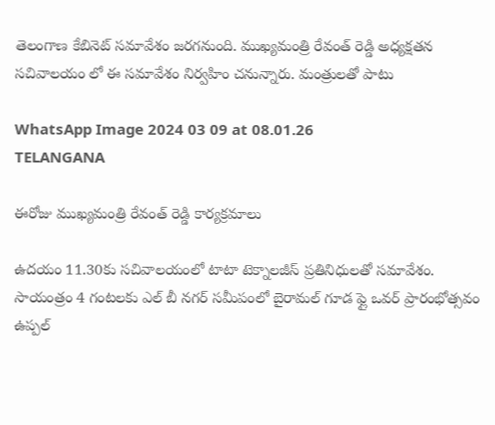తెలంగాణ కేబినెట్ స‌మావేశం జ‌ర‌గ‌నుంది. ముఖ్య‌మంత్రి రేవంత్ రెడ్డి అధ్య‌క్ష‌త‌న స‌చివాల‌యం లో ఈ స‌మావేశం నిర్వ‌హిం చ‌నున్నారు. మంత్రుల‌తో పాటు

WhatsApp Image 2024 03 09 at 08.01.26
TELANGANA

ఈరోజు ముఖ్యమంత్రి రేవంత్ రెడ్డి కార్యక్రమాలు

ఉదయం 11.30కు సచివాలయంలో టాటా టెక్నాలజీస్ ప్రతినిధులతో సమావేశం. సాయంత్రం 4 గంటలకు ఎల్ బీ నగర్ సమీపంలో బైరామల్ గూడ ఫ్లై ఒవర్ ప్రారంభోత్సవం ఉప్పల్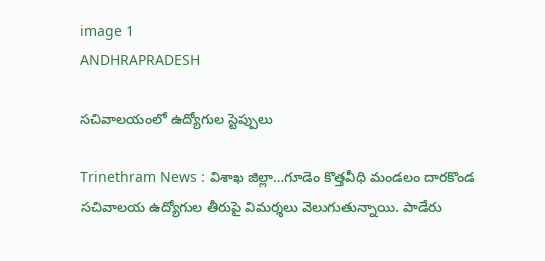image 1
ANDHRAPRADESH

సచివాలయంలో ఉద్యోగుల స్టెప్పులు

Trinethram News : విశాఖ జిల్లా…గూడెం కొత్తవీధి మండలం దారకొండ సచివాలయ ఉద్యోగుల తీరుపై విమర్శలు వెలుగుతున్నాయి. పాడేరు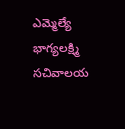ఎమ్మెల్యే భాగ్యలక్ష్మి సచివాలయ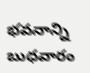భవనాన్ని బుధవారం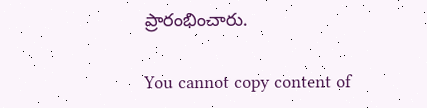ప్రారంభించారు.

You cannot copy content of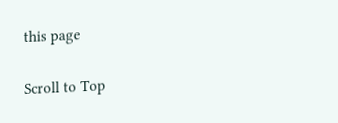this page

Scroll to Top